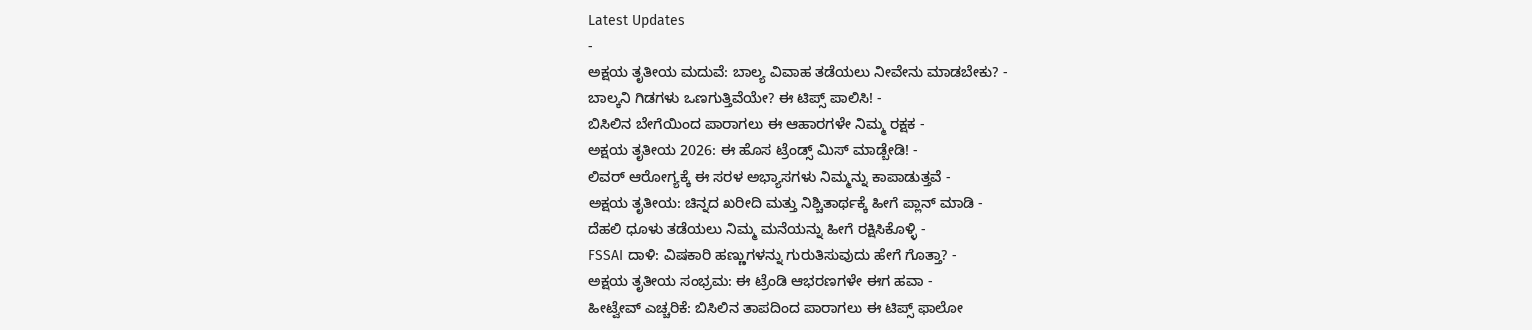Latest Updates
-
ಅಕ್ಷಯ ತೃತೀಯ ಮದುವೆ: ಬಾಲ್ಯ ವಿವಾಹ ತಡೆಯಲು ನೀವೇನು ಮಾಡಬೇಕು? -
ಬಾಲ್ಕನಿ ಗಿಡಗಳು ಒಣಗುತ್ತಿವೆಯೇ? ಈ ಟಿಪ್ಸ್ ಪಾಲಿಸಿ! -
ಬಿಸಿಲಿನ ಬೇಗೆಯಿಂದ ಪಾರಾಗಲು ಈ ಆಹಾರಗಳೇ ನಿಮ್ಮ ರಕ್ಷಕ -
ಅಕ್ಷಯ ತೃತೀಯ 2026: ಈ ಹೊಸ ಟ್ರೆಂಡ್ಸ್ ಮಿಸ್ ಮಾಡ್ಬೇಡಿ! -
ಲಿವರ್ ಆರೋಗ್ಯಕ್ಕೆ ಈ ಸರಳ ಅಭ್ಯಾಸಗಳು ನಿಮ್ಮನ್ನು ಕಾಪಾಡುತ್ತವೆ -
ಅಕ್ಷಯ ತೃತೀಯ: ಚಿನ್ನದ ಖರೀದಿ ಮತ್ತು ನಿಶ್ಚಿತಾರ್ಥಕ್ಕೆ ಹೀಗೆ ಪ್ಲಾನ್ ಮಾಡಿ -
ದೆಹಲಿ ಧೂಳು ತಡೆಯಲು ನಿಮ್ಮ ಮನೆಯನ್ನು ಹೀಗೆ ರಕ್ಷಿಸಿಕೊಳ್ಳಿ -
FSSAI ದಾಳಿ: ವಿಷಕಾರಿ ಹಣ್ಣುಗಳನ್ನು ಗುರುತಿಸುವುದು ಹೇಗೆ ಗೊತ್ತಾ? -
ಅಕ್ಷಯ ತೃತೀಯ ಸಂಭ್ರಮ: ಈ ಟ್ರೆಂಡಿ ಆಭರಣಗಳೇ ಈಗ ಹವಾ -
ಹೀಟ್ವೇವ್ ಎಚ್ಚರಿಕೆ: ಬಿಸಿಲಿನ ತಾಪದಿಂದ ಪಾರಾಗಲು ಈ ಟಿಪ್ಸ್ ಫಾಲೋ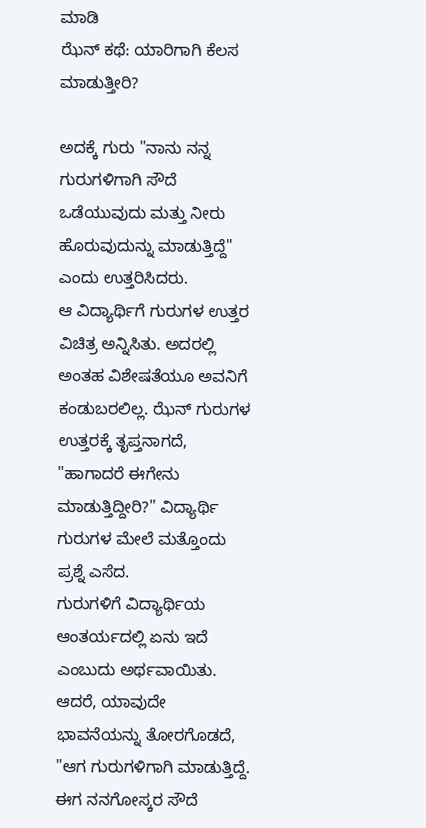ಮಾಡಿ
ಝೆನ್ ಕಥೆ: ಯಾರಿಗಾಗಿ ಕೆಲಸ ಮಾಡುತ್ತೀರಿ?

ಅದಕ್ಕೆ ಗುರು "ನಾನು ನನ್ನ ಗುರುಗಳಿಗಾಗಿ ಸೌದೆ ಒಡೆಯುವುದು ಮತ್ತು ನೀರು ಹೊರುವುದುನ್ನು ಮಾಡುತ್ತಿದ್ದೆ" ಎಂದು ಉತ್ತರಿಸಿದರು.
ಆ ವಿದ್ಯಾರ್ಥಿಗೆ ಗುರುಗಳ ಉತ್ತರ ವಿಚಿತ್ರ ಅನ್ನಿಸಿತು. ಅದರಲ್ಲಿ ಅಂತಹ ವಿಶೇಷತೆಯೂ ಅವನಿಗೆ ಕಂಡುಬರಲಿಲ್ಲ. ಝೆನ್ ಗುರುಗಳ ಉತ್ತರಕ್ಕೆ ತೃಪ್ತನಾಗದೆ, "ಹಾಗಾದರೆ ಈಗೇನು ಮಾಡುತ್ತಿದ್ದೀರಿ?" ವಿದ್ಯಾರ್ಥಿ ಗುರುಗಳ ಮೇಲೆ ಮತ್ತೊಂದು ಪ್ರಶ್ನೆ ಎಸೆದ.
ಗುರುಗಳಿಗೆ ವಿದ್ಯಾರ್ಥಿಯ ಆಂತರ್ಯದಲ್ಲಿ ಏನು ಇದೆ ಎಂಬುದು ಅರ್ಥವಾಯಿತು. ಆದರೆ, ಯಾವುದೇ ಭಾವನೆಯನ್ನು ತೋರಗೊಡದೆ, "ಆಗ ಗುರುಗಳಿಗಾಗಿ ಮಾಡುತ್ತಿದ್ದೆ. ಈಗ ನನಗೋಸ್ಕರ ಸೌದೆ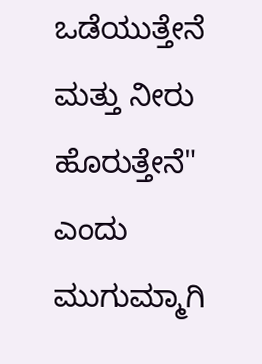ಒಡೆಯುತ್ತೇನೆ ಮತ್ತು ನೀರು ಹೊರುತ್ತೇನೆ" ಎಂದು ಮುಗುಮ್ಮಾಗಿ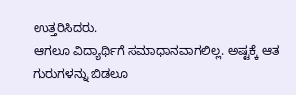ಉತ್ತರಿಸಿದರು.
ಆಗಲೂ ವಿದ್ಯಾರ್ಥಿಗೆ ಸಮಾಧಾನವಾಗಲಿಲ್ಲ. ಅಷ್ಟಕ್ಕೆ ಆತ ಗುರುಗಳನ್ನು ಬಿಡಲೂ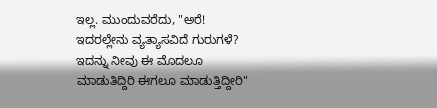ಇಲ್ಲ. ಮುಂದುವರೆದು, "ಅರೆ! ಇದರಲ್ಲೇನು ವ್ಯತ್ಯಾಸವಿದೆ ಗುರುಗಳೆ? ಇದನ್ನು ನೀವು ಈ ಮೊದಲೂ ಮಾಡುತಿದ್ದಿರಿ ಈಗಲೂ ಮಾಡುತ್ತಿದ್ದೀರಿ"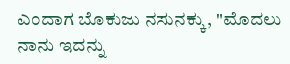ಎಂದಾಗ ಬೊಕುಜು ನಸುನಕ್ಕು, "ಮೊದಲು ನಾನು ಇದನ್ನು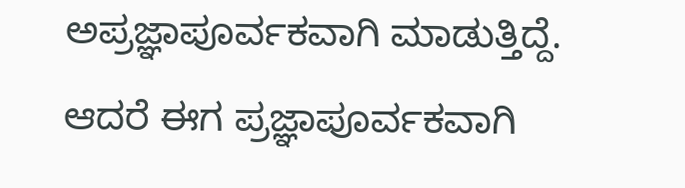ಅಪ್ರಜ್ಞಾಪೂರ್ವಕವಾಗಿ ಮಾಡುತ್ತಿದ್ದೆ. ಆದರೆ ಈಗ ಪ್ರಜ್ಞಾಪೂರ್ವಕವಾಗಿ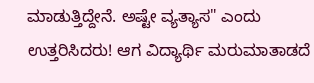ಮಾಡುತ್ತಿದ್ದೇನೆ. ಅಷ್ಟೇ ವ್ಯತ್ಯಾಸ" ಎಂದು ಉತ್ತರಿಸಿದರು! ಆಗ ವಿದ್ಯಾರ್ಥಿ ಮರುಮಾತಾಡದೆ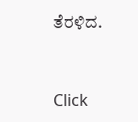ತೆರಳಿದ.



Click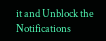it and Unblock the Notifications